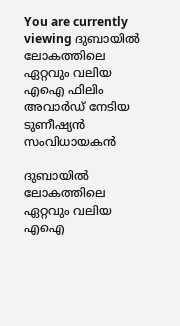You are currently viewing ദുബായിൽ ലോകത്തിലെ ഏറ്റവും വലിയ എഐ ഫിലിം അവാർഡ് നേടിയ ടുണീഷ്യൻ സംവിധായകൻ

ദുബായിൽ ലോകത്തിലെ ഏറ്റവും വലിയ എഐ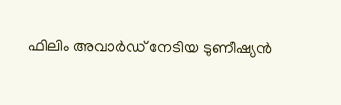ഫിലിം അവാർഡ് നേടിയ ടുണീഷ്യൻ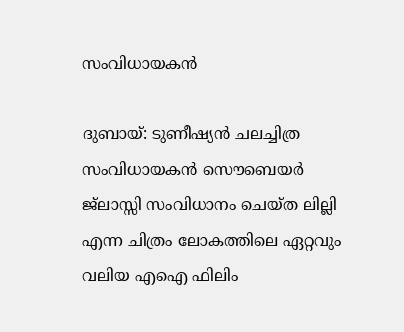സംവിധായകൻ

ദുബായ്: ടുണീഷ്യൻ ചലച്ചിത്ര സംവിധായകൻ സൌബെയർ ജ്ലാസ്സി സംവിധാനം ചെയ്ത ലില്ലി എന്ന ചിത്രം ലോകത്തിലെ ഏറ്റവും വലിയ എഐ ഫിലിം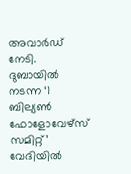അവാർഡ് നേടി. ദുബായിൽ നടന്ന ‘1 ബില്യൺ ഫോളോവേഴ്‌സ് സമിറ്റ്’ വേദിയിൽ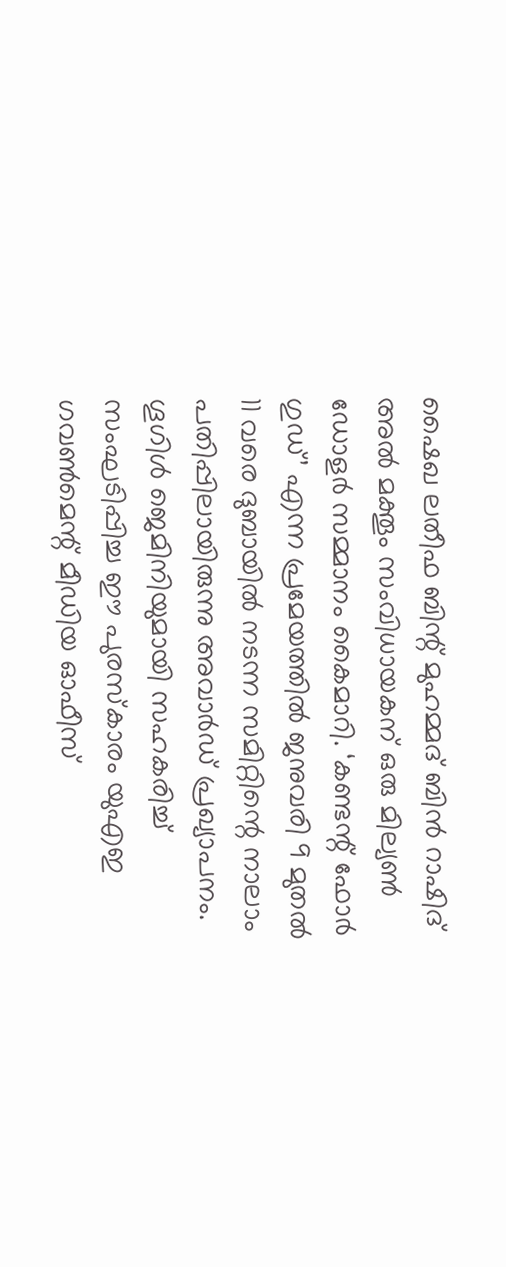ഷൈഖ ലതീഫ ബിന്റ് മുഹമ്മദ് ബിൻ റാഷിദ് അൽ മക്തൂം സംവിധായകന് ഒരു മില്യൺ ഡോളർ സമ്മാനം കൈമാറി. ‘കണ്ടന്റ് ഫോർ ഗുഡ്’ എന്ന പ്രമേയത്തിൽ ജനുവരി 9 മുതൽ 11 വരെ ദുബായിൽ നടന്ന സമിറ്റിന്റെ നാലാം പതിപ്പിലായിരുന്നു അവാർഡ് പ്രഖ്യാപനം.
ഗൂഗിൾ ജെമിനിയുമായി സഹകരിച്ച് സംഘടിപ്പിച്ച ഈ പുരസ്കാരം യുഎഇ ഗവൺമെന്റ് മീഡിയ ഓഫീസ്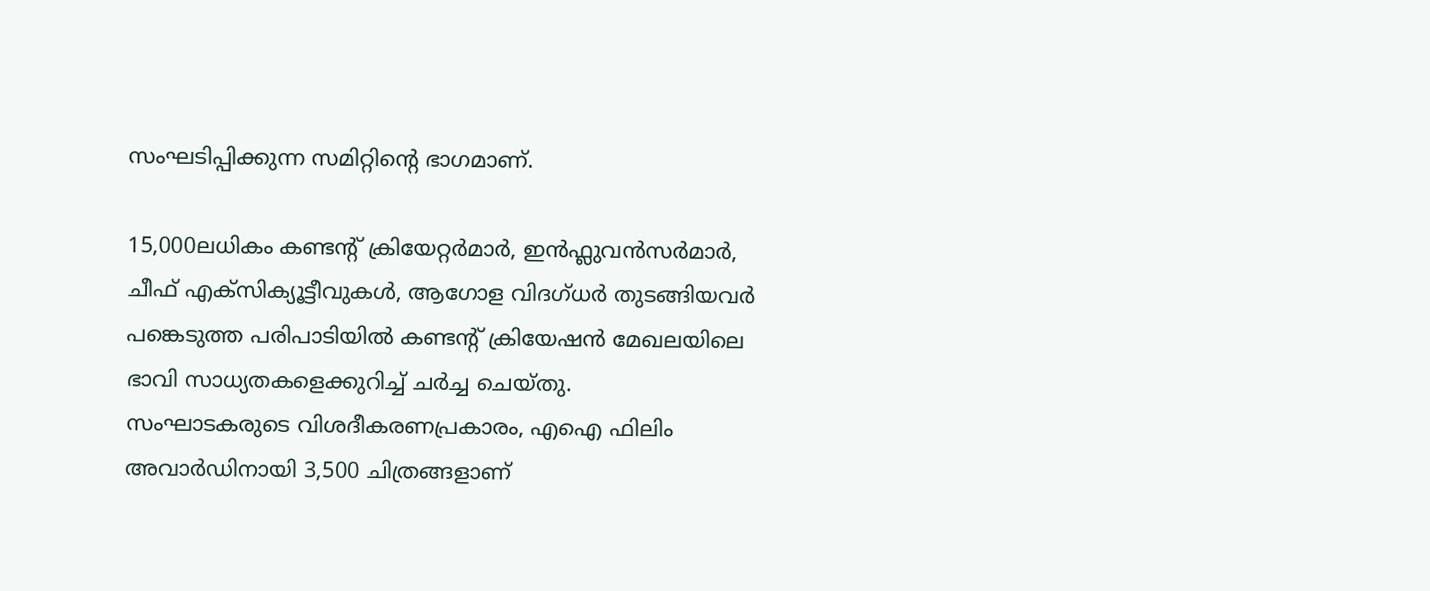സംഘടിപ്പിക്കുന്ന സമിറ്റിന്റെ ഭാഗമാണ്.

15,000ലധികം കണ്ടന്റ് ക്രിയേറ്റർമാർ, ഇൻഫ്ലുവൻസർമാർ, ചീഫ് എക്സിക്യൂട്ടീവുകൾ, ആഗോള വിദഗ്ധർ തുടങ്ങിയവർ പങ്കെടുത്ത പരിപാടിയിൽ കണ്ടന്റ് ക്രിയേഷൻ മേഖലയിലെ ഭാവി സാധ്യതകളെക്കുറിച്ച് ചർച്ച ചെയ്തു.
സംഘാടകരുടെ വിശദീകരണപ്രകാരം, എഐ ഫിലിം അവാർഡിനായി 3,500 ചിത്രങ്ങളാണ്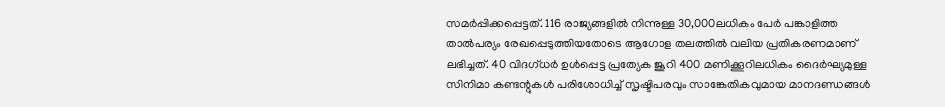സമർപ്പിക്കപ്പെട്ടത്. 116 രാജ്യങ്ങളിൽ നിന്നുള്ള 30,000ലധികം പേർ പങ്കാളിത്ത താൽപര്യം രേഖപ്പെടുത്തിയതോടെ ആഗോള തലത്തിൽ വലിയ പ്രതികരണമാണ് ലഭിച്ചത്. 40 വിദഗ്ധർ ഉൾപ്പെട്ട പ്രത്യേക ജൂറി 400 മണിക്കൂറിലധികം ദൈർഘ്യമുള്ള സിനിമാ കണ്ടന്റുകൾ പരിശോധിച്ച് സൃഷ്ടിപരവും സാങ്കേതികവുമായ മാനദണ്ഡങ്ങൾ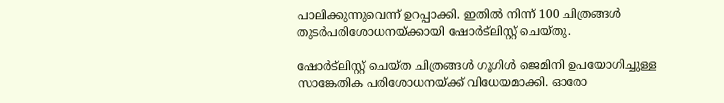പാലിക്കുന്നുവെന്ന് ഉറപ്പാക്കി. ഇതിൽ നിന്ന് 100 ചിത്രങ്ങൾ തുടർപരിശോധനയ്ക്കായി ഷോർട്‌ലിസ്റ്റ് ചെയ്തു.

ഷോർട്‌ലിസ്റ്റ് ചെയ്ത ചിത്രങ്ങൾ ഗൂഗിൾ ജെമിനി ഉപയോഗിച്ചുള്ള സാങ്കേതിക പരിശോധനയ്ക്ക് വിധേയമാക്കി. ഓരോ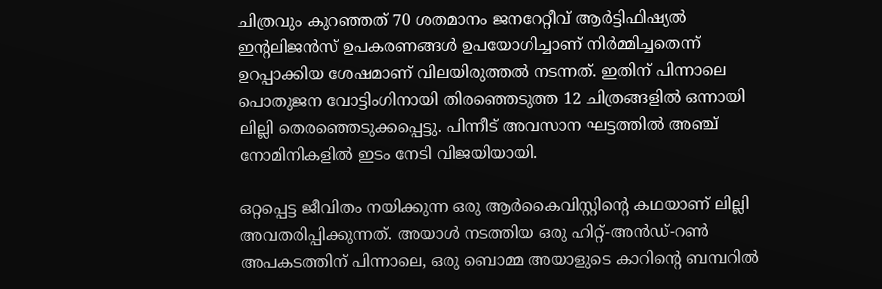ചിത്രവും കുറഞ്ഞത് 70 ശതമാനം ജനറേറ്റീവ് ആർട്ടിഫിഷ്യൽ ഇന്റലിജൻസ് ഉപകരണങ്ങൾ ഉപയോഗിച്ചാണ് നിർമ്മിച്ചതെന്ന് ഉറപ്പാക്കിയ ശേഷമാണ് വിലയിരുത്തൽ നടന്നത്. ഇതിന് പിന്നാലെ പൊതുജന വോട്ടിംഗിനായി തിരഞ്ഞെടുത്ത 12 ചിത്രങ്ങളിൽ ഒന്നായി ലില്ലി തെരഞ്ഞെടുക്കപ്പെട്ടു. പിന്നീട് അവസാന ഘട്ടത്തിൽ അഞ്ച് നോമിനികളിൽ ഇടം നേടി വിജയിയായി.

ഒറ്റപ്പെട്ട ജീവിതം നയിക്കുന്ന ഒരു ആർകൈവിസ്റ്റിന്റെ കഥയാണ് ലില്ലി അവതരിപ്പിക്കുന്നത്. അയാൾ നടത്തിയ ഒരു ഹിറ്റ്-അൻഡ്-റൺ അപകടത്തിന് പിന്നാലെ, ഒരു ബൊമ്മ അയാളുടെ കാറിന്റെ ബമ്പറിൽ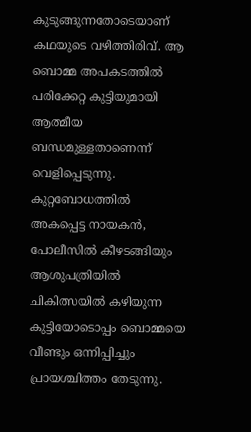കുടുങ്ങുന്നതോടെയാണ് കഥയുടെ വഴിത്തിരിവ്. ആ ബൊമ്മ അപകടത്തിൽ പരിക്കേറ്റ കുട്ടിയുമായി ആത്മീയ ബന്ധമുള്ളതാണെന്ന് വെളിപ്പെടുന്നു. കുറ്റബോധത്തിൽ അകപ്പെട്ട നായകൻ, പോലീസിൽ കീഴടങ്ങിയും ആശുപത്രിയിൽ ചികിത്സയിൽ കഴിയുന്ന കുട്ടിയോടൊപ്പം ബൊമ്മയെ വീണ്ടും ഒന്നിപ്പിച്ചും പ്രായശ്ചിത്തം തേടുന്നു.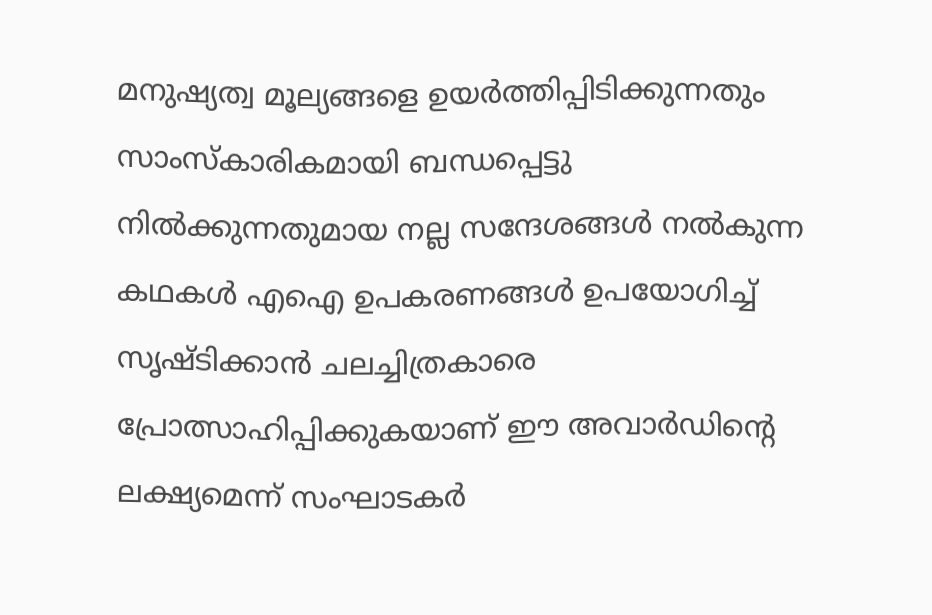മനുഷ്യത്വ മൂല്യങ്ങളെ ഉയർത്തിപ്പിടിക്കുന്നതും സാംസ്കാരികമായി ബന്ധപ്പെട്ടു നിൽക്കുന്നതുമായ നല്ല സന്ദേശങ്ങൾ നൽകുന്ന കഥകൾ എഐ ഉപകരണങ്ങൾ ഉപയോഗിച്ച് സൃഷ്ടിക്കാൻ ചലച്ചിത്രകാരെ പ്രോത്സാഹിപ്പിക്കുകയാണ് ഈ അവാർഡിന്റെ ലക്ഷ്യമെന്ന് സംഘാടകർ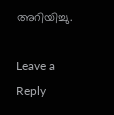അറിയിച്ചു.

Leave a Reply